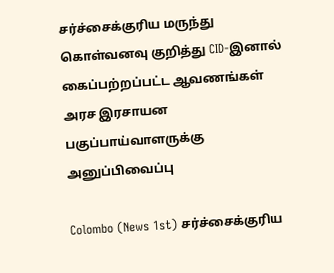சர்ச்சைக்குரிய மருந்து கொள்வனவு குறித்து CID-இனால் கைப்பற்றப்பட்ட ஆவணங்கள் அரச இரசாயன பகுப்பாய்வாளருக்கு அனுப்பிவைப்பு

Colombo (News 1st) சர்ச்சைக்குரிய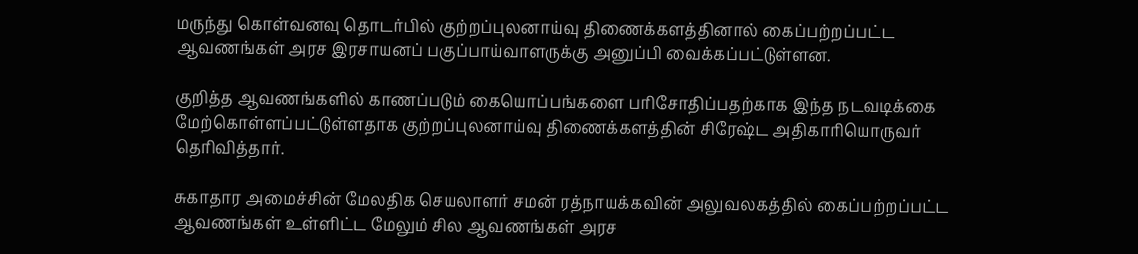மருந்து கொள்வனவு தொடர்பில் குற்றப்புலனாய்வு திணைக்களத்தினால் கைப்பற்றப்பட்ட ஆவணங்கள் அரச இரசாயனப் பகுப்பாய்வாளருக்கு அனுப்பி வைக்கப்பட்டுள்ளன.

குறித்த ஆவணங்களில் காணப்படும் கையொப்பங்களை பரிசோதிப்பதற்காக இந்த நடவடிக்கை மேற்கொள்ளப்பட்டுள்ளதாக குற்றப்புலனாய்வு திணைக்களத்தின் சிரேஷ்ட அதிகாரியொருவர் தெரிவித்தார்.

சுகாதார அமைச்சின் மேலதிக செயலாளர் சமன் ரத்நாயக்கவின் அலுவலகத்தில் கைப்பற்றப்பட்ட ஆவணங்கள் உள்ளிட்ட மேலும் சில ஆவணங்கள் அரச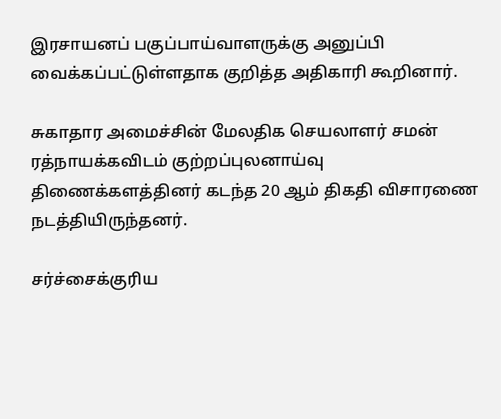இரசாயனப் பகுப்பாய்வாளருக்கு அனுப்பி வைக்கப்பட்டுள்ளதாக குறித்த அதிகாரி கூறினார்.

சுகாதார அமைச்சின் மேலதிக செயலாளர் சமன் ரத்நாயக்கவிடம் குற்றப்புலனாய்வு திணைக்களத்தினர் கடந்த 20 ஆம் திகதி விசாரணை நடத்தியிருந்தனர்.

சர்ச்சைக்குரிய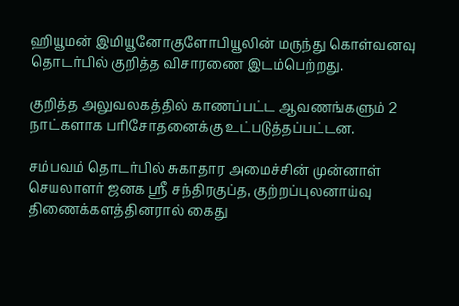ஹியூமன் இமியூனோகுளோபியூலின் மருந்து கொள்வனவு தொடர்பில் குறித்த விசாரணை இடம்பெற்றது.

குறித்த அலுவலகத்தில் காணப்பட்ட ஆவணங்களும் 2 நாட்களாக பரிசோதனைக்கு உட்படுத்தப்பட்டன.

சம்பவம் தொடர்பில் சுகாதார அமைச்சின் முன்னாள் செயலாளர் ஜனக ஸ்ரீ சந்திரகுப்த, குற்றப்புலனாய்வு திணைக்களத்தினரால் கைது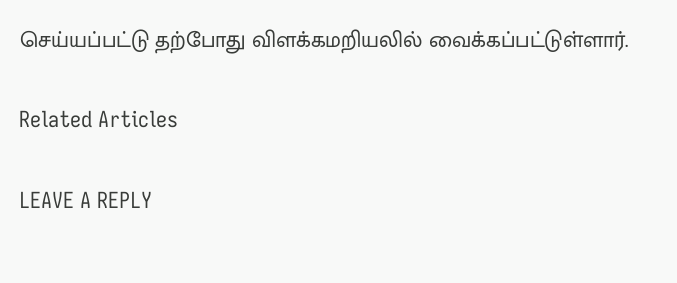செய்யப்பட்டு தற்போது விளக்கமறியலில் வைக்கப்பட்டுள்ளார்.

Related Articles

LEAVE A REPLY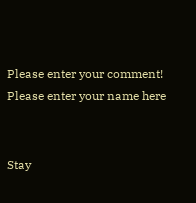Please enter your comment!
Please enter your name here


Stay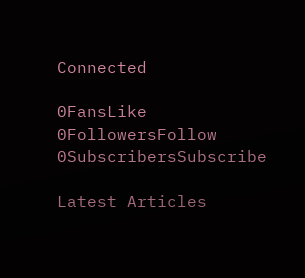Connected

0FansLike
0FollowersFollow
0SubscribersSubscribe

Latest Articles